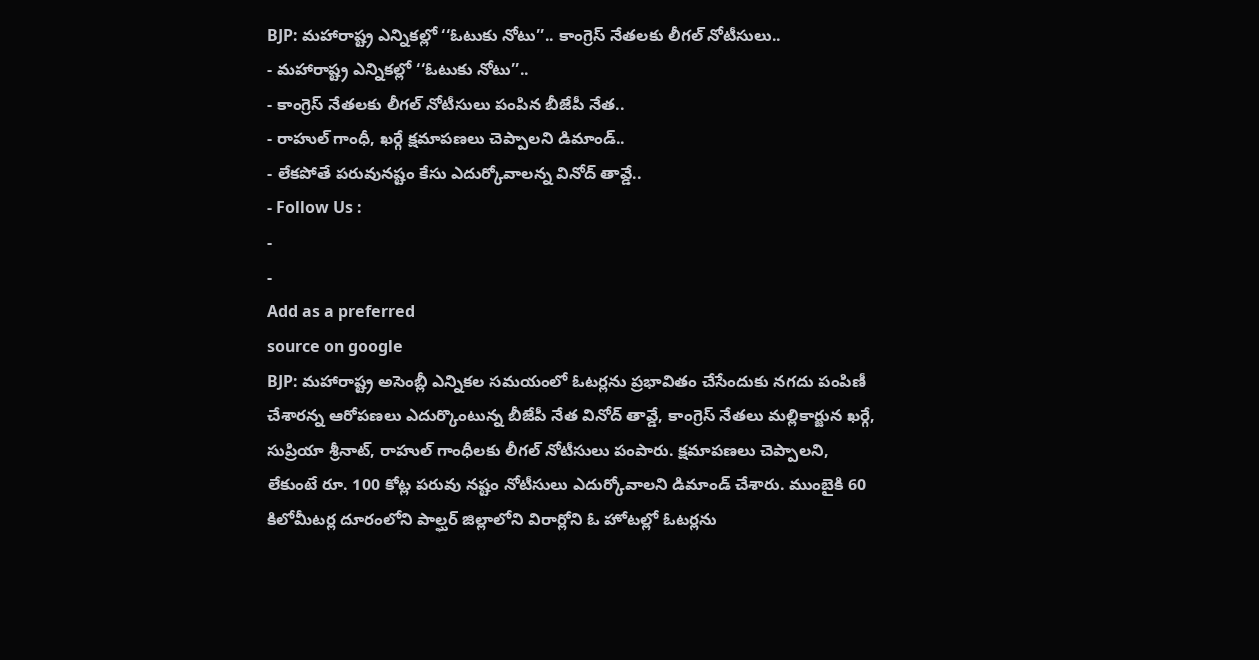BJP: మహారాష్ట్ర ఎన్నికల్లో ‘‘ఓటుకు నోటు’’.. కాంగ్రెస్ నేతలకు లీగల్ నోటీసులు..
- మహారాష్ట్ర ఎన్నికల్లో ‘‘ఓటుకు నోటు’’..
- కాంగ్రెస్ నేతలకు లీగల్ నోటీసులు పంపిన బీజేపీ నేత..
- రాహుల్ గాంధీ, ఖర్గే క్షమాపణలు చెప్పాలని డిమాండ్..
- లేకపోతే పరువునష్టం కేసు ఎదుర్కోవాలన్న వినోద్ తావ్డే..
- Follow Us :
-
-
Add as a preferred
source on google
BJP: మహారాష్ట్ర అసెంబ్లీ ఎన్నికల సమయంలో ఓటర్లను ప్రభావితం చేసేందుకు నగదు పంపిణీ చేశారన్న ఆరోపణలు ఎదుర్కొంటున్న బీజేపీ నేత వినోద్ తావ్డే, కాంగ్రెస్ నేతలు మల్లికార్జున ఖర్గే, సుప్రియా శ్రీనాట్, రాహుల్ గాంధీలకు లీగల్ నోటీసులు పంపారు. క్షమాపణలు చెప్పాలని, లేకుంటే రూ. 100 కోట్ల పరువు నష్టం నోటీసులు ఎదుర్కోవాలని డిమాండ్ చేశారు. ముంబైకి 60 కిలోమీటర్ల దూరంలోని పాల్ఘర్ జిల్లాలోని విరార్లోని ఓ హోటల్లో ఓటర్లను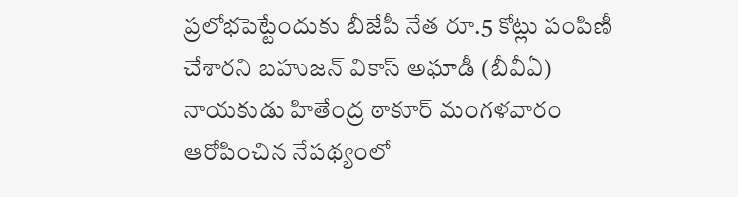ప్రలోభపెట్టేందుకు బీజేపీ నేత రూ.5 కోట్లు పంపిణీ చేశారని బహుజన్ వికాస్ అఘాడీ (బీవీఏ) నాయకుడు హితేంద్ర ఠాకూర్ మంగళవారం ఆరోపించిన నేపథ్యంలో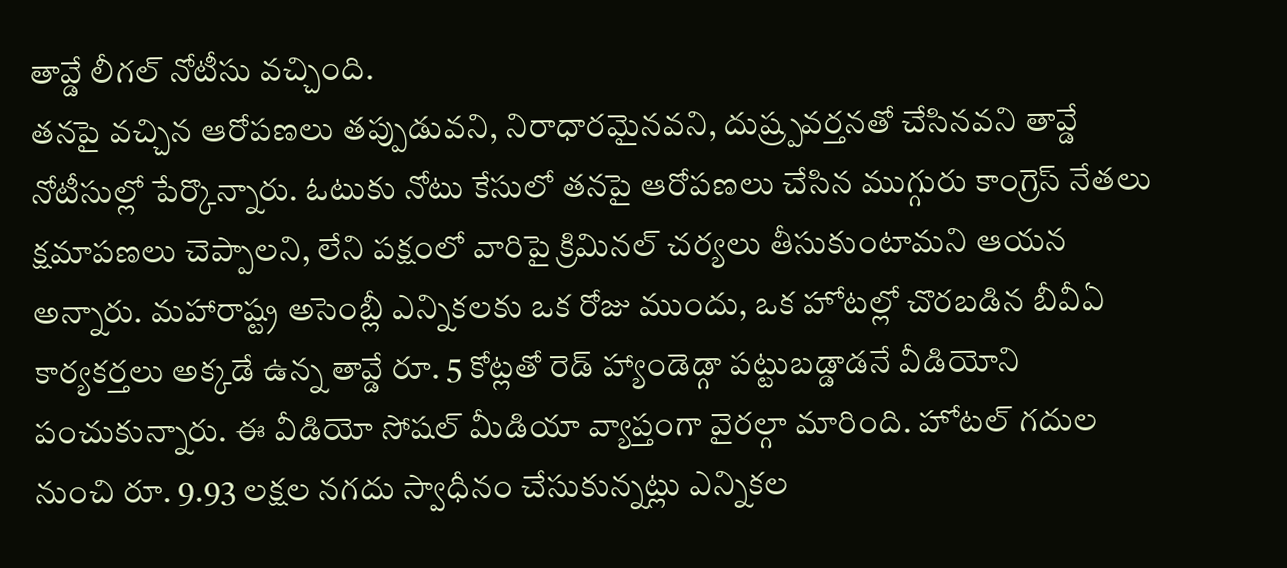తావ్డే లీగల్ నోటీసు వచ్చింది.
తనపై వచ్చిన ఆరోపణలు తప్పుడువని, నిరాధారమైనవని, దుష్ర్పవర్తనతో చేసినవని తావ్డే నోటీసుల్లో పేర్కొన్నారు. ఓటుకు నోటు కేసులో తనపై ఆరోపణలు చేసిన ముగ్గురు కాంగ్రెస్ నేతలు క్షమాపణలు చెప్పాలని, లేని పక్షంలో వారిపై క్రిమినల్ చర్యలు తీసుకుంటామని ఆయన అన్నారు. మహారాష్ట్ర అసెంబ్లీ ఎన్నికలకు ఒక రోజు ముందు, ఒక హోటల్లో చొరబడిన బీవీఏ కార్యకర్తలు అక్కడే ఉన్న తావ్డే రూ. 5 కోట్లతో రెడ్ హ్యాండెడ్గా పట్టుబడ్డాడనే వీడియోని పంచుకున్నారు. ఈ వీడియో సోషల్ మీడియా వ్యాప్తంగా వైరల్గా మారింది. హోటల్ గదుల నుంచి రూ. 9.93 లక్షల నగదు స్వాధీనం చేసుకున్నట్లు ఎన్నికల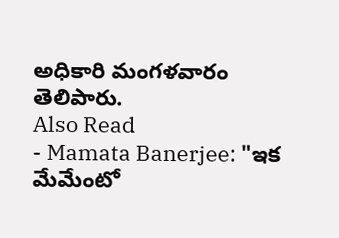అధికారి మంగళవారం తెలిపారు.
Also Read
- Mamata Banerjee: "ఇక మేమేంటో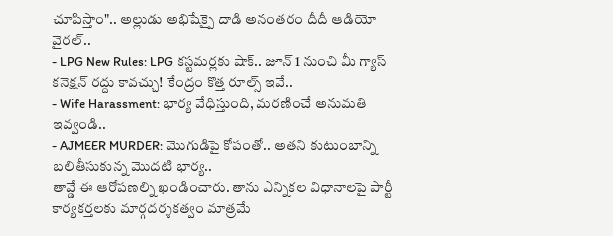చూపిస్తాం".. అల్లుడు అభిషేక్పై దాడి అనంతరం దీదీ ఆడియో వైరల్..
- LPG New Rules: LPG కస్టమర్లకు షాక్.. జూన్ 1 నుంచి మీ గ్యాస్ కనెక్షన్ రద్దు కావచ్చు! కేంద్రం కొత్త రూల్స్ ఇవే..
- Wife Harassment: భార్య వేధిస్తుంది, మరణించే అనుమతి ఇవ్వండి..
- AJMEER MURDER: మొగుడిపై కోపంతో.. అతని కుటుంబాన్ని బలితీసుకున్న మొదటి భార్య..
తావ్డే ఈ ఆరోపణల్ని ఖండించారు. తాను ఎన్నికల విధానాలపై పార్టీ కార్యకర్తలకు మార్గదర్శకత్వం మాత్రమే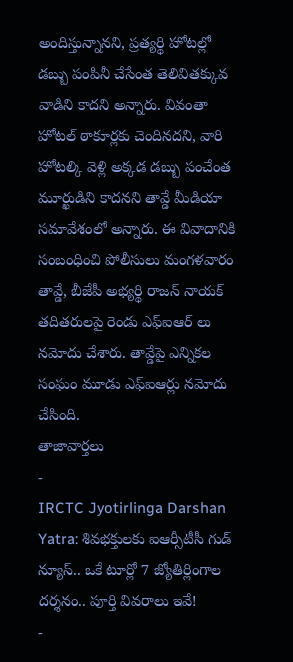అందిస్తున్నానని, ప్రత్యర్థి హోటల్లో డబ్బు పంపినీ చేసేంత తెలివితక్కువ వాడిని కాదని అన్నారు. వివంతా హోటల్ ఠాకూర్లకు చెందినదని, వారి హోటల్కి వెళ్లి అక్కడ డబ్బు పంచేంత మూర్ఖుడిని కాదనని తావ్డే మీడియా సమావేశంలో అన్నారు. ఈ వివాదానికి సంబంధించి పోలీసులు మంగళవారం తావ్డే, బీజేపీ అభ్యర్థి రాజన్ నాయక్ తదితరులపై రెండు ఎఫ్ఐఆర్ లు నమోదు చేశారు. తావ్డేపై ఎన్నికల సంఘం మూడు ఎఫ్ఐఆర్లు నమోదు చేసింది.
తాజావార్తలు
-
IRCTC Jyotirlinga Darshan Yatra: శివభక్తులకు ఐఆర్సీటీసీ గుడ్ న్యూస్.. ఒకే టూర్లో 7 జ్యోతిర్లింగాల దర్శనం.. పూర్తి వివరాలు ఇవే!
-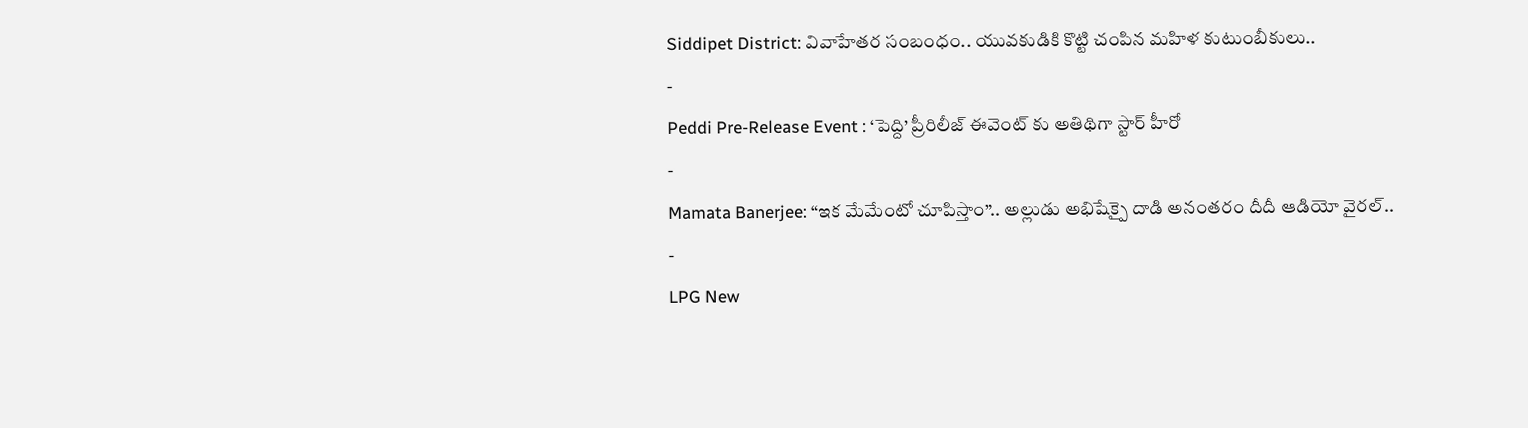Siddipet District: వివాహేతర సంబంధం.. యువకుడికి కొట్టి చంపిన మహిళ కుటుంబీకులు..
-
Peddi Pre-Release Event : ‘పెద్ది’ ప్రీరిలీజ్ ఈవెంట్ కు అతిథిగా స్టార్ హీరో
-
Mamata Banerjee: “ఇక మేమేంటో చూపిస్తాం”.. అల్లుడు అభిషేక్పై దాడి అనంతరం దీదీ ఆడియో వైరల్..
-
LPG New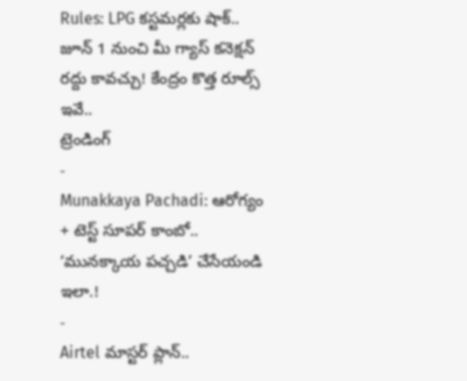Rules: LPG కస్టమర్లకు షాక్.. జూన్ 1 నుంచి మీ గ్యాస్ కనెక్షన్ రద్దు కావచ్చు! కేంద్రం కొత్త రూల్స్ ఇవే..
ట్రెండింగ్
-
Munakkaya Pachadi: ఆరోగ్యం + టెస్ట్ సూపర్ కాంబో.. ‘మునక్కాయ పచ్చడి’ చేసేయండి ఇలా.!
-
Airtel మాస్టర్ ప్లాన్..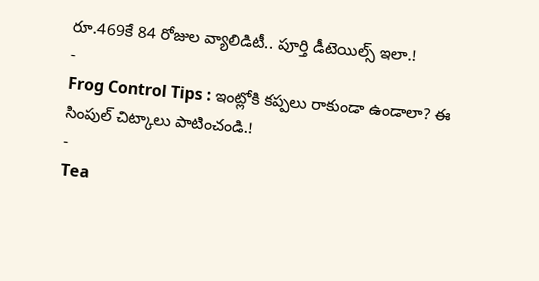రూ.469కే 84 రోజుల వ్యాలిడిటీ.. పూర్తి డీటెయిల్స్ ఇలా.!
-
Frog Control Tips : ఇంట్లోకి కప్పలు రాకుండా ఉండాలా? ఈ సింపుల్ చిట్కాలు పాటించండి.!
-
Tea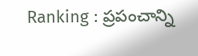Ranking : ప్రపంచాన్ని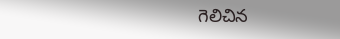గెలిచిన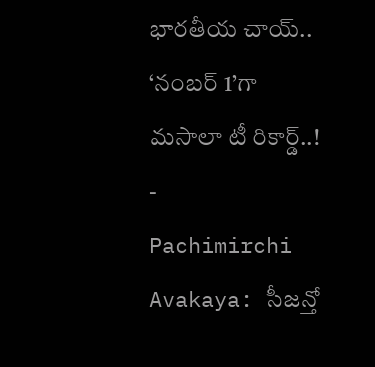భారతీయ చాయ్.. ‘నంబర్ 1’గా మసాలా టీ రికార్డ్..!
-
Pachimirchi Avakaya: సీజన్తో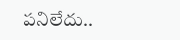పనిలేదు..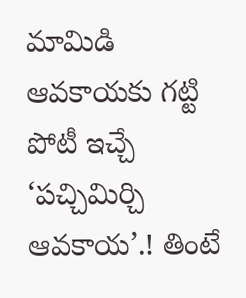మామిడి ఆవకాయకు గట్టి పోటీ ఇచ్చే ‘పచ్చిమిర్చి ఆవకాయ’.! తింటే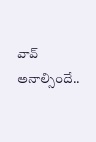వావ్ అనాల్సిందే..